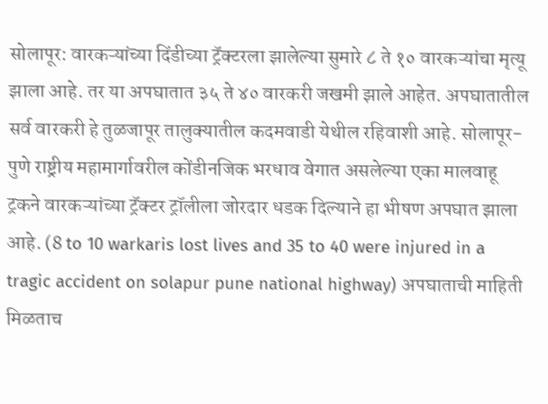सोलापूर: वारकऱ्यांच्या दिंडीच्या ट्रॅक्टरला झालेल्या सुमारे ८ ते १० वारकऱ्यांचा मृत्यू झाला आहे. तर या अपघातात ३५ ते ४० वारकरी जखमी झाले आहेत. अपघातातील सर्व वारकरी हे तुळजापूर तालुक्यातील कदमवाडी येथील रहिवाशी आहे. सोलापूर-पुणे राष्ट्रीय महामार्गावरील कोंडीनजिक भरधाव वेगात असलेल्या एका मालवाहू ट्रकने वारकऱ्यांच्या ट्रॅक्टर ट्रॉलीला जोरदार धडक दिल्याने हा भीषण अपघात झाला आहे. (8 to 10 warkaris lost lives and 35 to 40 were injured in a tragic accident on solapur pune national highway) अपघाताची माहिती मिळताच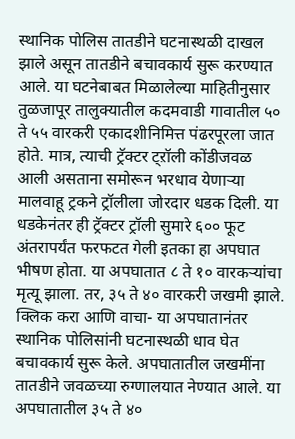स्थानिक पोलिस तातडीने घटनास्थळी दाखल झाले असून तातडीने बचावकार्य सुरू करण्यात आले. या घटनेबाबत मिळालेल्या माहितीनुसार तुळजापूर तालुक्यातील कदमवाडी गावातील ५० ते ५५ वारकरी एकादशीनिमित्त पंढरपूरला जात होते. मात्र, त्याची ट्रॅक्टर ट्ऱॉली कोंडीजवळ आली असताना समोरून भरधाव येणाऱ्या मालवाहू ट्रकने ट्रॉलीला जोरदार धडक दिली. या धडकेनंतर ही ट्रॅक्टर ट्रॉली सुमारे ६०० फूट अंतरापर्यंत फरफटत गेली इतका हा अपघात भीषण होता. या अपघातात ८ ते १० वारकऱ्यांचा मृत्यू झाला. तर, ३५ ते ४० वारकरी जखमी झाले. क्लिक करा आणि वाचा- या अपघातानंतर स्थानिक पोलिसांनी घटनास्थळी धाव घेत बचावकार्य सुरू केले. अपघातातील जखमींना तातडीने जवळच्या रुग्णालयात नेण्यात आले. या अपघातातील ३५ ते ४०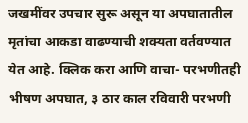जखमींवर उपचार सुरू असून या अपघातातील मृतांचा आकडा वाढण्याची शक्यता वर्तवण्यात येत आहे. क्लिक करा आणि वाचा- परभणीतही भीषण अपघात, ३ ठार काल रविवारी परभणी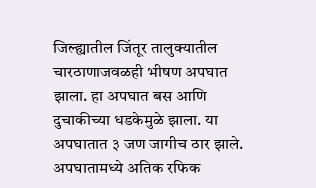जिल्ह्यातील जिंतूर तालुक्यातील चारठाणाजवळही भीषण अपघात झाला. हा अपघात बस आणि दुचाकीच्या धडकेमुळे झाला. या अपघातात ३ जण जागीच ठार झाले. अपघातामध्ये अतिक रफिक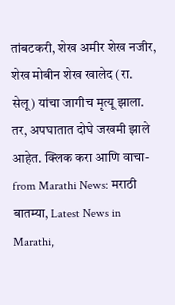तांबटकरी, शेख अमीर शेख नजीर, शेख मोबीन शेख खालेद (रा. सेलू) यांचा जागीच मृत्यू झाला. तर, अपघातात दोघे जखमी झाले आहेत. क्लिक करा आणि वाचा-
from Marathi News: मराठी बातम्या, Latest News in Marathi,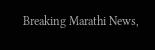Breaking Marathi News,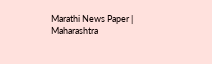Marathi News Paper | Maharashtra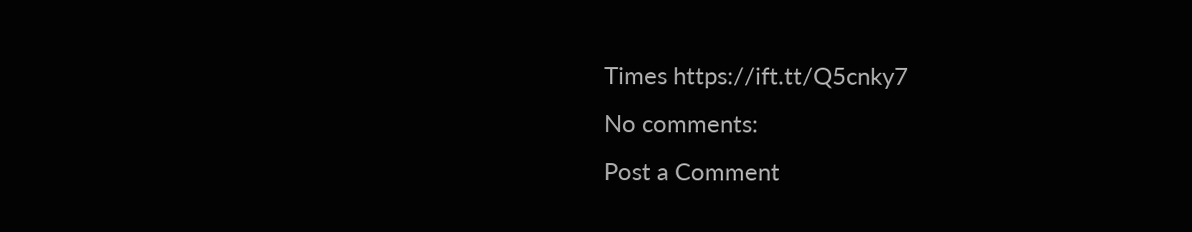Times https://ift.tt/Q5cnky7
No comments:
Post a Comment